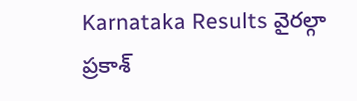Karnataka Results వైరల్గా ప్రకాశ్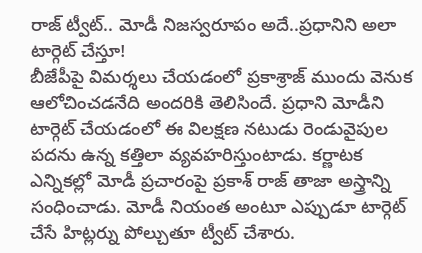రాజ్ ట్వీట్.. మోడీ నిజస్వరూపం అదే..ప్రధానిని అలా టార్గెట్ చేస్తూ!
బీజేపీపై విమర్శలు చేయడంలో ప్రకాశ్రాజ్ ముందు వెనుక ఆలోచించడనేది అందరికి తెలిసిందే. ప్రధాని మోడీని టార్గెట్ చేయడంలో ఈ విలక్షణ నటుడు రెండువైపుల పదను ఉన్న కత్తిలా వ్యవహరిస్తుంటాడు. కర్ణాటక ఎన్నికల్లో మోడీ ప్రచారంపై ప్రకాశ్ రాజ్ తాజా అస్త్రాన్ని సంధించాడు. మోడీ నియంత అంటూ ఎప్పుడూ టార్గెట్ చేసే హిట్లర్ను పోల్చుతూ ట్వీట్ చేశారు.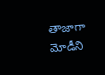తాజాగా మోడీని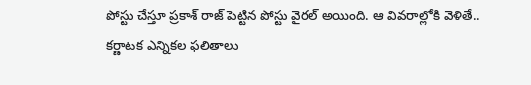పోస్టు చేస్తూ ప్రకాశ్ రాజ్ పెట్టిన పోస్టు వైరల్ అయింది. ఆ వివరాల్లోకి వెళితే..
కర్ణాటక ఎన్నికల ఫలితాలు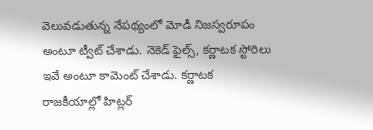వెలువడుతున్న నేపథ్యంలో మోడీ నిజస్వరూపం అంటూ ట్వీట్ చేశాడు. నెకెడ్ ఫైల్స్, కర్ణాటక స్టోరిలు ఇవే అంటూ కామెంట్ చేశాడు. కర్ణాటక రాజకీయాల్లో హిట్లర్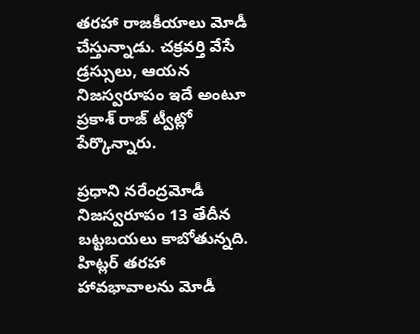తరహా రాజకీయాలు మోడీ చేస్తున్నాడు. చక్రవర్తి వేసే డ్రస్సులు, ఆయన నిజస్వరూపం ఇదే అంటూ ప్రకాశ్ రాజ్ ట్వీట్లో పేర్కొన్నారు.

ప్రధాని నరేంద్రమోడీ నిజస్వరూపం 13 తేదీన బట్టబయలు కాబోతున్నది. హిట్లర్ తరహా హావభావాలను మోడీ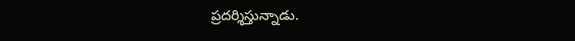ప్రదర్శిస్తున్నాడు.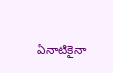ఏనాటికైనా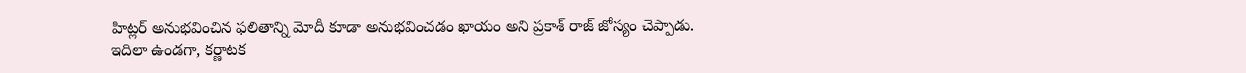హిట్లర్ అనుభవించిన ఫలితాన్ని మోదీ కూడా అనుభవించడం ఖాయం అని ప్రకాశ్ రాజ్ జోస్యం చెప్పాడు.
ఇదిలా ఉండగా, కర్ణాటక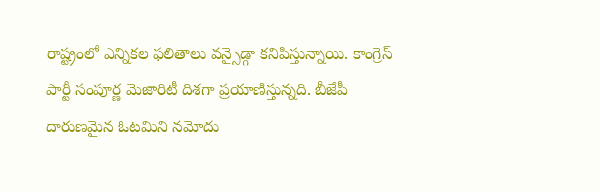రాష్ట్రంలో ఎన్నికల ఫలితాలు వన్సైడ్గా కనిపిస్తున్నాయి. కాంగ్రెస్ పార్టీ సంపూర్ణ మెజారిటీ దిశగా ప్రయాణిస్తున్నది. బీజేపీ దారుణమైన ఓటమిని నమోదు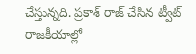చేస్తున్నది. ప్రకాశ్ రాజ్ చేసిన ట్వీట్ రాజకీయాల్లో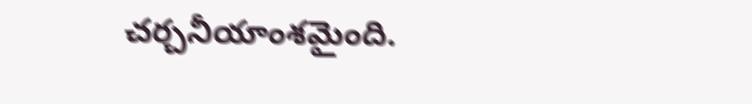చర్చనీయాంశమైంది.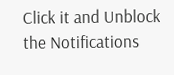Click it and Unblock the Notifications